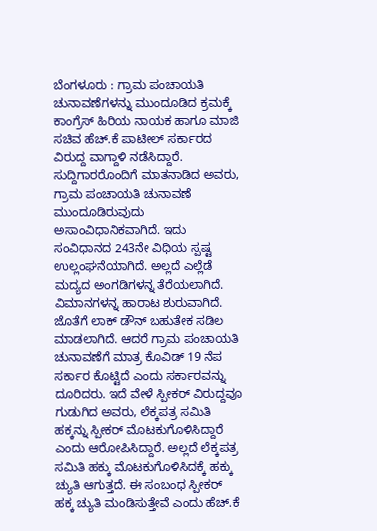ಬೆಂಗಳೂರು : ಗ್ರಾಮ ಪಂಚಾಯತಿ ಚುನಾವಣೆಗಳನ್ನು ಮುಂದೂಡಿದ ಕ್ರಮಕ್ಕೆ ಕಾಂಗ್ರೆಸ್ ಹಿರಿಯ ನಾಯಕ ಹಾಗೂ ಮಾಜಿ ಸಚಿವ ಹೆಚ್.ಕೆ ಪಾಟೀಲ್ ಸರ್ಕಾರದ ವಿರುದ್ದ ವಾಗ್ದಾಳಿ ನಡೆಸಿದ್ದಾರೆ. ಸುದ್ದಿಗಾರರೊಂದಿಗೆ ಮಾತನಾಡಿದ ಅವರು, ಗ್ರಾಮ ಪಂಚಾಯತಿ ಚುನಾವಣೆ ಮುಂದೂಡಿರುವುದು ಅಸಾಂವಿಧಾನಿಕವಾಗಿದೆ. ಇದು ಸಂವಿಧಾನದ 243ನೇ ವಿಧಿಯ ಸ್ಪಷ್ಟ ಉಲ್ಲಂಘನೆಯಾಗಿದೆ. ಅಲ್ಲದೆ ಎಲ್ಲೆಡೆ ಮದ್ಯದ ಅಂಗಡಿಗಳನ್ನ ತೆರೆಯಲಾಗಿದೆ. ವಿಮಾನಗಳನ್ನ ಹಾರಾಟ ಶುರುವಾಗಿದೆ. ಜೊತೆಗೆ ಲಾಕ್ ಡೌನ್ ಬಹುತೇಕ ಸಡಿಲ ಮಾಡಲಾಗಿದೆ. ಆದರೆ ಗ್ರಾಮ ಪಂಚಾಯತಿ ಚುನಾವಣೆಗೆ ಮಾತ್ರ ಕೊವಿಡ್ 19 ನೆಪ ಸರ್ಕಾರ ಕೊಟ್ಟಿದೆ ಎಂದು ಸರ್ಕಾರವನ್ನು ದೂರಿದರು. ಇದೆ ವೇಳೆ ಸ್ಪೀಕರ್ ವಿರುದ್ದವೂ ಗುಡುಗಿದ ಅವರು, ಲೆಕ್ಕಪತ್ರ ಸಮಿತಿ ಹಕ್ಕನ್ನು ಸ್ಪೀಕರ್ ಮೊಟಕುಗೊಳಿಸಿದ್ದಾರೆ ಎಂದು ಆರೋಪಿಸಿದ್ದಾರೆ. ಅಲ್ಲದೆ ಲೆಕ್ಕಪತ್ರ ಸಮಿತಿ ಹಕ್ಕು ಮೊಟಕುಗೊಳಿಸಿದಕ್ಕೆ ಹಕ್ಕು ಚ್ಯುತಿ ಆಗುತ್ತದೆ. ಈ ಸಂಬಂಧ ಸ್ಪೀಕರ್ ಹಕ್ಕ ಚ್ಯುತಿ ಮಂಡಿಸುತ್ತೇವೆ ಎಂದು ಹೆಚ್.ಕೆ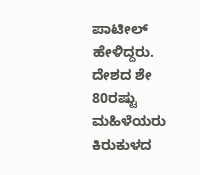ಪಾಟೀಲ್ ಹೇಳಿದ್ದರು.
ದೇಶದ ಶೇ 80ರಷ್ಟು ಮಹಿಳೆಯರು ಕಿರುಕುಳದ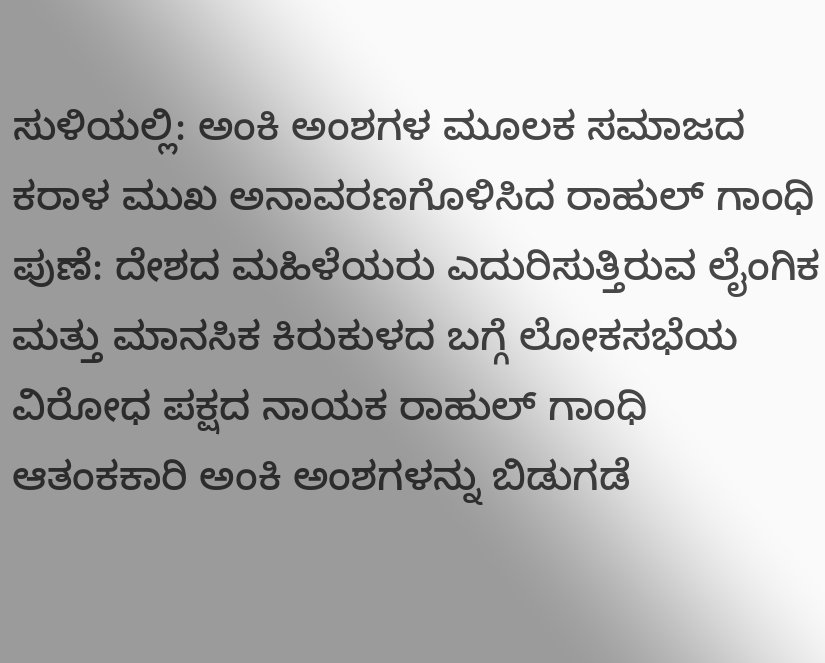ಸುಳಿಯಲ್ಲಿ: ಅಂಕಿ ಅಂಶಗಳ ಮೂಲಕ ಸಮಾಜದ ಕರಾಳ ಮುಖ ಅನಾವರಣಗೊಳಿಸಿದ ರಾಹುಲ್ ಗಾಂಧಿ
ಪುಣೆ: ದೇಶದ ಮಹಿಳೆಯರು ಎದುರಿಸುತ್ತಿರುವ ಲೈಂಗಿಕ ಮತ್ತು ಮಾನಸಿಕ ಕಿರುಕುಳದ ಬಗ್ಗೆ ಲೋಕಸಭೆಯ ವಿರೋಧ ಪಕ್ಷದ ನಾಯಕ ರಾಹುಲ್ ಗಾಂಧಿ ಆತಂಕಕಾರಿ ಅಂಕಿ ಅಂಶಗಳನ್ನು ಬಿಡುಗಡೆ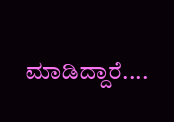ಮಾಡಿದ್ದಾರೆ....